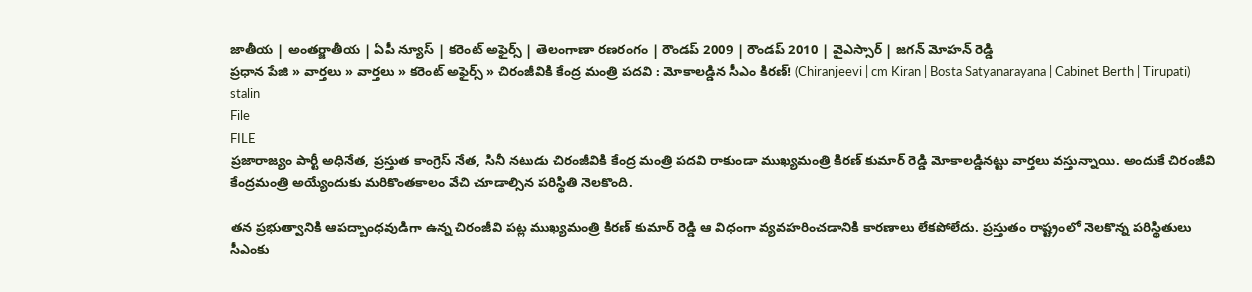జాతీయ | అంతర్జాతీయ | ఏపీ న్యూస్ | కరెంట్ అఫైర్స్ | తెలంగాణా రణరంగం | రౌండప్ 2009 | రౌండప్ 2010 | వైఎస్సార్ | జగన్ మోహన్ రెడ్డి
ప్రధాన పేజి » వార్తలు » వార్తలు » కరెంట్ అఫైర్స్ » చిరంజీవికి కేంద్ర మంత్రి పదవి : మోకాలడ్డిన సీఎం కిరణ్! (Chiranjeevi | cm Kiran | Bosta Satyanarayana | Cabinet Berth | Tirupati)
stalin
File
FILE
ప్రజారాజ్యం పార్టీ అధినేత, ప్రస్తుత కాంగ్రెస్ నేత, సినీ నటుడు చిరంజీవికి కేంద్ర మంత్రి పదవి రాకుండా ముఖ్యమంత్రి కిరణ్ కుమార్ రెడ్డి మోకాలడ్డినట్టు వార్తలు వస్తున్నాయి. అందుకే చిరంజీవి కేంద్రమంత్రి అయ్యేందుకు మరికొంతకాలం వేచి చూడాల్సిన పరిస్థితి నెలకొంది.

తన ప్రభుత్వానికి ఆపద్బాంధవుడిగా ఉన్న చిరంజీవి పట్ల ముఖ్యమంత్రి కిరణ్ కుమార్ రెడ్డి ఆ విధంగా వ్యవహరించడానికి కారణాలు లేకపోలేదు. ప్రస్తుతం రాష్ట్రంలో నెలకొన్న పరిస్థితులు సీఎంకు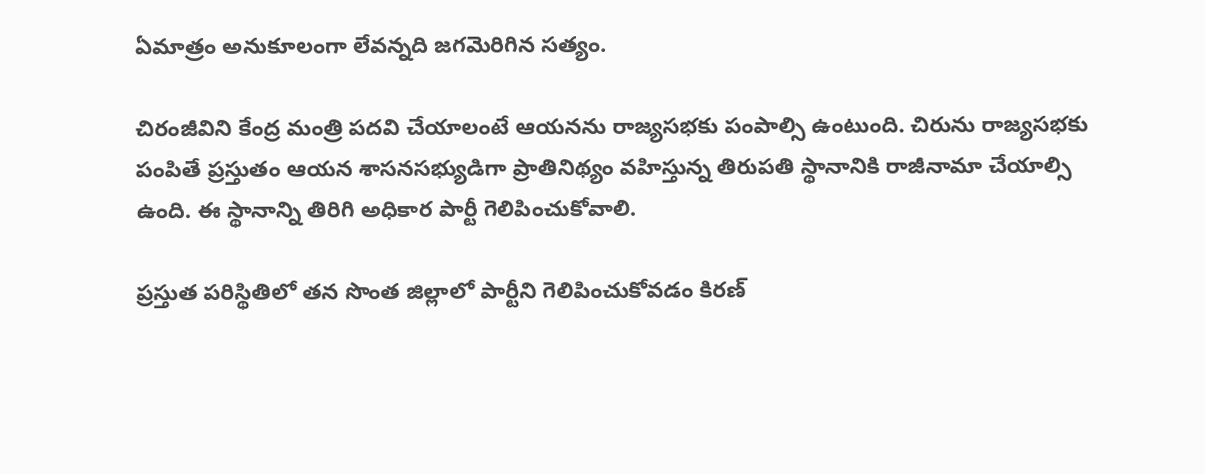ఏమాత్రం అనుకూలంగా లేవన్నది జగమెరిగిన సత్యం.

చిరంజీవిని కేంద్ర మంత్రి పదవి చేయాలంటే ఆయనను రాజ్యసభకు పంపాల్సి ఉంటుంది. చిరును రాజ్యసభకు పంపితే ప్రస్తుతం ఆయన శాసనసభ్యుడిగా ప్రాతినిథ్యం వహిస్తున్న తిరుపతి స్థానానికి రాజీనామా చేయాల్సి ఉంది. ఈ స్థానాన్ని తిరిగి అధికార పార్టీ గెలిపించుకోవాలి.

ప్రస్తుత పరిస్థితిలో తన సొంత జిల్లాలో పార్టీని గెలిపించుకోవడం కిరణ్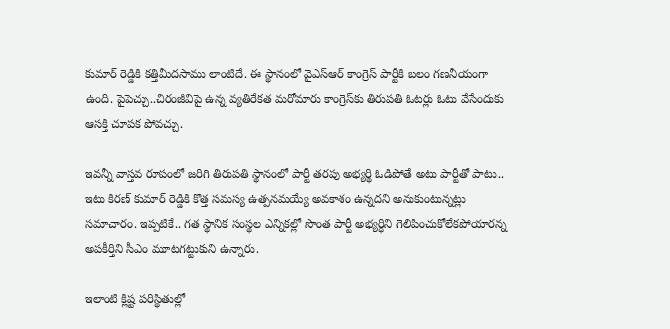కుమార్ రెడ్డికి కత్తిమీదసాము లాంటిదే. ఈ స్థానంలో వైఎస్ఆర్ కాంగ్రెస్‌ పార్టీకి బలం గణనీయంగా ఉంది. పైపెచ్చు..చిరంజీవిపై ఉన్న వ్యతిరేకత మరోమారు కాంగ్రెస్‌కు తిరుపతి ఓటర్లు ఓటు వేసేందుకు ఆసక్తి చూపక పోవచ్చు.

ఇవన్నీ వాస్తవ రూపంలో జరిగి తిరుపతి స్థానంలో పార్టీ తరపు అభ్యర్థి ఓడిపోతే అటు పార్టీతో పాటు.. ఇటు కిరణ్ కుమార్ రెడ్డికి కొత్త సమస్య ఉత్పనమయ్యే అవకాశం ఉన్నదని అనుకుంటున్నట్లు సమాచారం. ఇప్పటికే.. గత స్థానిక సంస్థల ఎన్నికల్లో సొంత పార్టీ అభ్యర్ధిని గెలిపించుకోలేకపోయారన్న అపకీర్తిని సీఎం మూటగట్టుకుని ఉన్నారు.

ఇలాంటి క్లిష్ట పరిస్థితుల్లో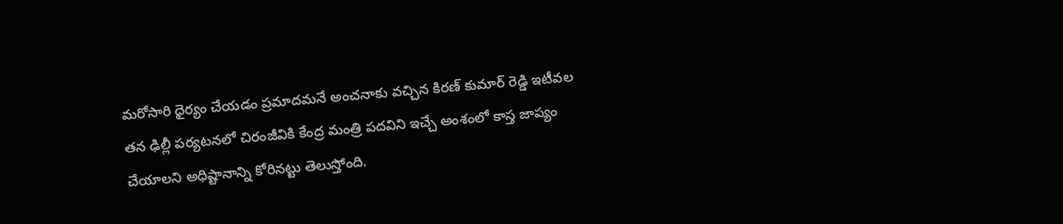మరోసారి ధైర్యం చేయడం ప్రమాదమనే అంచనాకు వచ్చిన కిరణ్ కుమార్ రెడ్డి ఇటీవల తన ఢిల్లీ పర్యటనలో చిరంజీవికి కేంద్ర మంత్రి పదవిని ఇచ్చే అంశంలో కాస్త జాప్యం చేయాలని అధిష్టానాన్ని కోరినట్టు తెలుస్తోంది.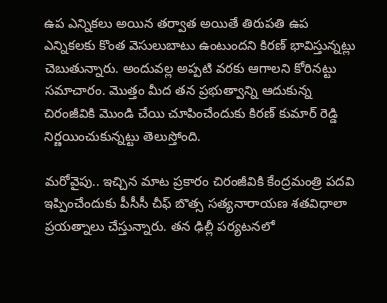ఉప ఎన్నికలు అయిన తర్వాత అయితే తిరుపతి ఉప ఎన్నికలకు కొంత వెసులుబాటు ఉంటుందని కిరణ్‌ భావిస్తున్నట్లు చెబుతున్నారు. అందువల్ల అప్పటి వరకు ఆగాలని కోరినట్టు సమాచారం. మొత్తం మీద తన ప్రభుత్వాన్ని ఆదుకున్న చిరంజీవికి మొండి చేయి చూపించేందుకు కిరణ్ కుమార్ రెడ్డి నిర్ణయించుకున్నట్టు తెలుస్తోంది.

మరోవైపు.. ఇచ్చిన మాట ప్రకారం చిరంజీవికి కేంద్రమంత్రి పదవి ఇప్పించేందుకు పీసీసీ చీఫ్ బొత్స సత్యనారాయణ శతవిధాలా ప్రయత్నాలు చేస్తున్నారు. తన ఢిల్లీ పర్యటనలో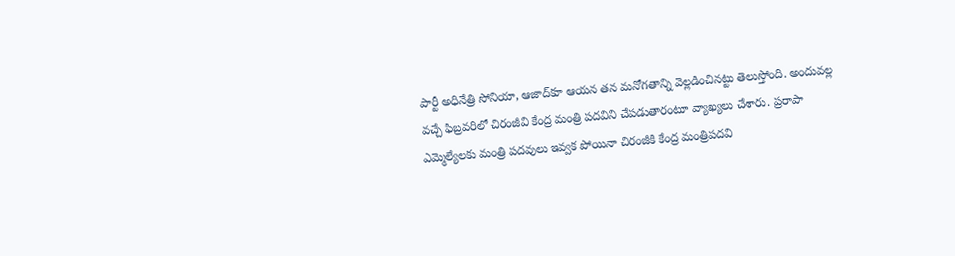పార్టీ అధినేత్రి సోనియా, ఆజాద్‌కూ ఆయన తన మనోగతాన్ని వెల్లడించినట్టు తెలుస్తోంది. అందువల్ల వచ్చే ఫిబ్రవరిలో చిరంజీవి కేంద్ర మంత్రి పదవిని చేపడుతారంటూ వ్యాఖ్యలు చేశారు. ప్రరాపా ఎమ్మెల్యేలకు మంత్రి పదవులు ఇవ్వక పోయినా చిరంజీకి కేంద్ర మంత్రిపదవి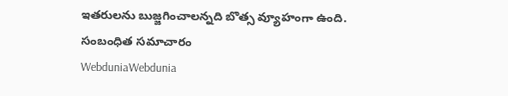ఇతరులను బుజ్జగించాలన్నది బొత్స వ్యూహంగా ఉంది.
సంబంధిత సమాచారం
WebduniaWebdunia